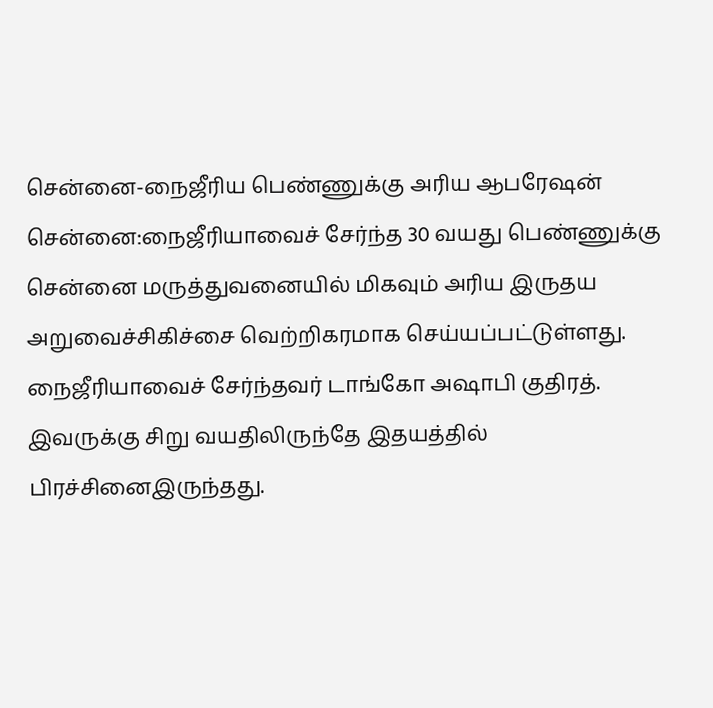சென்னை-நைஜீரிய பெண்ணுக்கு அரிய ஆபரேஷன்
சென்னை:நைஜீரியாவைச் சேர்ந்த 30 வயது பெண்ணுக்கு சென்னை மருத்துவனையில் மிகவும் அரிய இருதய அறுவைச்சிகிச்சை வெற்றிகரமாக செய்யப்பட்டுள்ளது.
நைஜீரியாவைச் சேர்ந்தவர் டாங்கோ அஷாபி குதிரத். இவருக்கு சிறு வயதிலிருந்தே இதயத்தில் பிரச்சினைஇருந்தது.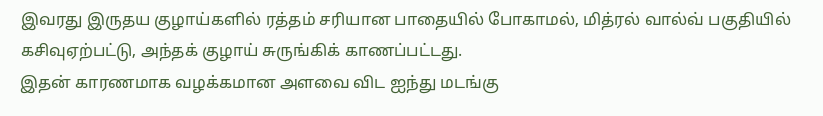இவரது இருதய குழாய்களில் ரத்தம் சரியான பாதையில் போகாமல், மித்ரல் வால்வ் பகுதியில் கசிவுஏற்பட்டு, அந்தக் குழாய் சுருங்கிக் காணப்பட்டது.
இதன் காரணமாக வழக்கமான அளவை விட ஐந்து மடங்கு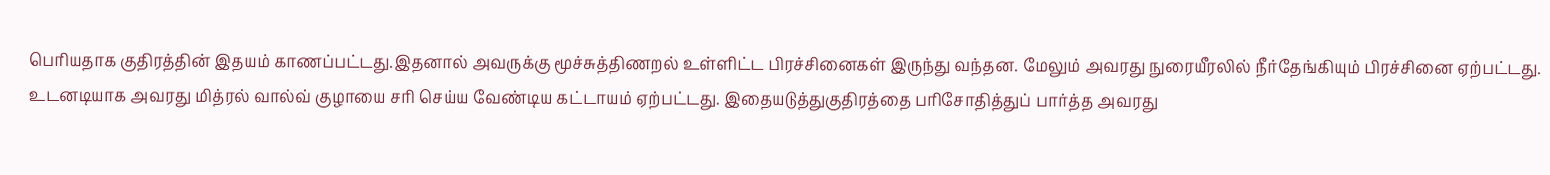பெரியதாக குதிரத்தின் இதயம் காணப்பட்டது.இதனால் அவருக்கு மூச்சுத்திணறல் உள்ளிட்ட பிரச்சினைகள் இருந்து வந்தன. மேலும் அவரது நுரையீரலில் நீர்தேங்கியும் பிரச்சினை ஏற்பட்டது.
உடனடியாக அவரது மித்ரல் வால்வ் குழாயை சரி செய்ய வேண்டிய கட்டாயம் ஏற்பட்டது. இதையடுத்துகுதிரத்தை பரிசோதித்துப் பார்த்த அவரது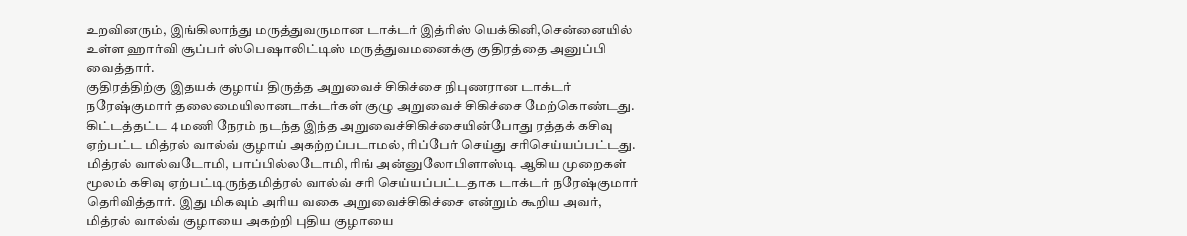உறவினரும், இங்கிலாந்து மருத்துவருமான டாக்டர் இத்ரிஸ் யெக்கினி,சென்னையில் உள்ள ஹார்வி சூப்பர் ஸ்பெஷாலிட்டிஸ் மருத்துவமனைக்கு குதிரத்தை அனுப்பி வைத்தார்.
குதிரத்திற்கு இதயக் குழாய் திருத்த அறுவைச் சிகிச்சை நிபுணரான டாக்டர் நரேஷ்குமார் தலைமையிலானடாக்டர்கள் குழு அறுவைச் சிகிச்சை மேற்கொண்டது. கிட்டத்தட்ட 4 மணி நேரம் நடந்த இந்த அறுவைச்சிகிச்சையின்போது ரத்தக் கசிவு ஏற்பட்ட மித்ரல் வால்வ் குழாய் அகற்றப்படாமல், ரிப்பேர் செய்து சரிசெய்யப்பட்டது.
மித்ரல் வால்வடோமி, பாப்பில்லடோமி, ரிங் அன்னுலோபிளாஸ்டி ஆகிய முறைகள் மூலம் கசிவு ஏற்பட்டிருந்தமித்ரல் வால்வ் சரி செய்யப்பட்டதாக டாக்டர் நரேஷ்குமார் தெரிவித்தார். இது மிகவும் அரிய வகை அறுவைச்சிகிச்சை என்றும் கூறிய அவர், மித்ரல் வால்வ் குழாயை அகற்றி புதிய குழாயை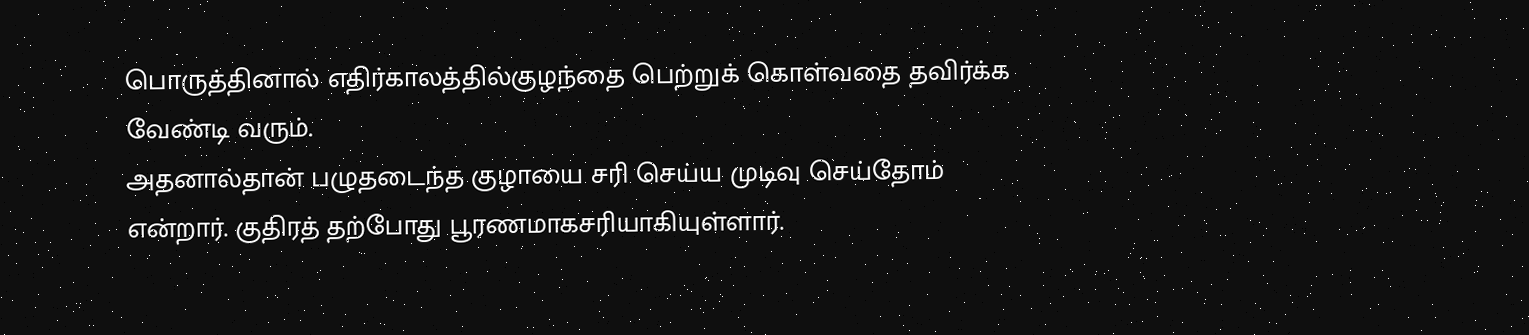பொருத்தினால் எதிர்காலத்தில்குழந்தை பெற்றுக் கொள்வதை தவிர்க்க வேண்டி வரும்.
அதனால்தான் பழுதடைந்த குழாயை சரி செய்ய முடிவு செய்தோம் என்றார். குதிரத் தற்போது பூரணமாகசரியாகியுள்ளார்.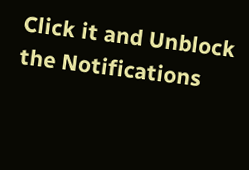Click it and Unblock the Notifications